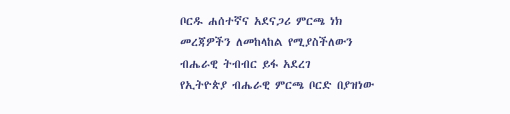ቦርዱ ሐሰተኛና አደናጋሪ ምርጫ ነክ መረጃዎችን ለመከላከል የሚያስችለውን ብሔራዊ ትብብር ይፋ አደረገ
የኢትዮጵያ ብሔራዊ ምርጫ ቦርድ በያዝነው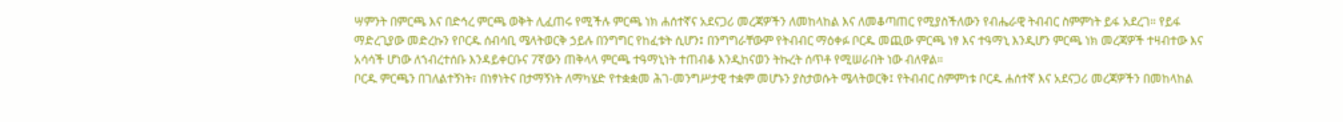ሣምንት በምርጫ እና በድኅረ ምርጫ ወቅት ሊፈጠሩ የሚችሉ ምርጫ ነክ ሐሰተኛና አደናጋሪ መረጃዎችን ለመከላከል እና ለመቆጣጠር የሚያስችለውን የብሔራዊ ትብብር ስምምነት ይፋ አደረገ። የይፋ ማድረጊያው መድረኩን የቦርዱ ሰብሳቢ ሜላትወርቅ ኃይሉ በንግግር የከፈቱት ሲሆን፤ በንግግራቸውም የትብብር ማዕቀፉ ቦርዱ መጪው ምርጫ ነፃ እና ተዓማኒ እንዲሆን ምርጫ ነክ መረጃዎች ተዛብተው እና አሳሳች ሆነው ለኀብረተሰቡ እንዳይቀርቡና 7ኛውን ጠቅላላ ምርጫ ተዓማኒነት ተጠብቆ እንዲከናወን ትኩረት ሰጥቶ የሚሠራበት ነው ብለዋል።
ቦርዱ ምርጫን በገለልተኝነት፣ በነፃነትና በታማኝነት ለማካሄድ የተቋቋመ ሕገ-መንግሥታዊ ተቋም መሆኑን ያስታወሱት ሜላትወርቅ፤ የትብብር ስምምነቱ ቦርዱ ሐሰተኛ እና አደናጋሪ መረጃዎችን በመከላከል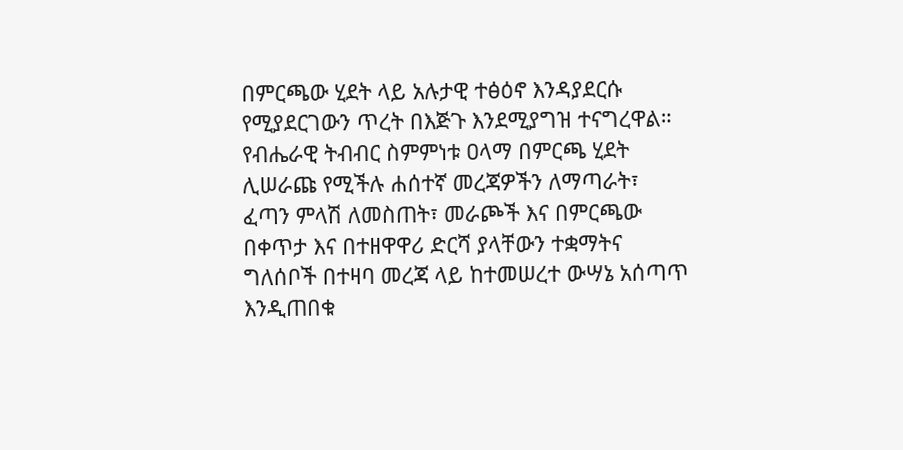በምርጫው ሂደት ላይ አሉታዊ ተፅዕኖ እንዳያደርሱ የሚያደርገውን ጥረት በእጅጉ እንደሚያግዝ ተናግረዋል። የብሔራዊ ትብብር ስምምነቱ ዐላማ በምርጫ ሂደት ሊሠራጩ የሚችሉ ሐሰተኛ መረጃዎችን ለማጣራት፣ ፈጣን ምላሽ ለመስጠት፣ መራጮች እና በምርጫው በቀጥታ እና በተዘዋዋሪ ድርሻ ያላቸውን ተቋማትና ግለሰቦች በተዛባ መረጃ ላይ ከተመሠረተ ውሣኔ አሰጣጥ እንዲጠበቁ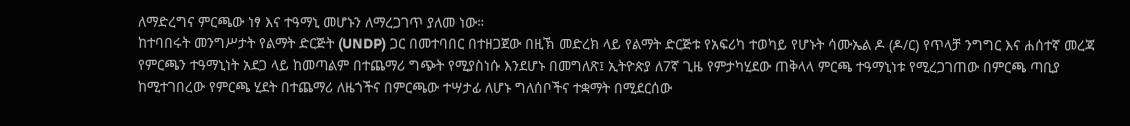ለማድረግና ምርጫው ነፃ እና ተዓማኒ መሆኑን ለማረጋገጥ ያለመ ነው።
ከተባበሩት መንግሥታት የልማት ድርጅት (UNDP) ጋር በመተባበር በተዘጋጀው በዚኽ መድረክ ላይ የልማት ድርጅቱ የአፍሪካ ተወካይ የሆኑት ሳሙኤል ዶ (ዶ/ር) የጥላቻ ንግግር እና ሐሰተኛ መረጃ የምርጫን ተዓማኒነት አደጋ ላይ ከመጣልም በተጨማሪ ግጭት የሚያስነሱ እንደሆኑ በመግለጽ፤ ኢትዮጵያ ለ7ኛ ጊዜ የምታካሂደው ጠቅላላ ምርጫ ተዓማኒነቱ የሚረጋገጠው በምርጫ ጣቢያ ከሚተገበረው የምርጫ ሂደት በተጨማሪ ለዜጎችና በምርጫው ተሣታፊ ለሆኑ ግለሰቦችና ተቋማት በሚደርሰው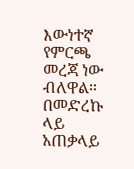እውነተኛ የምርጫ መረጃ ነው ብለዋል።
በመድረኩ ላይ አጠቃላይ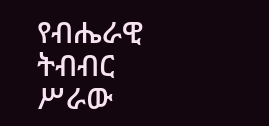የብሔራዊ ትብብር ሥራው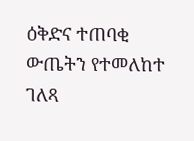ዕቅድና ተጠባቂ ውጤትን የተመለከተ ገለጻ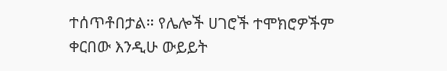ተሰጥቶበታል። የሌሎች ሀገሮች ተሞክሮዎችም ቀርበው እንዲሁ ውይይት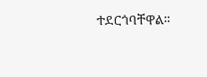ተደርጎባቸዋል።